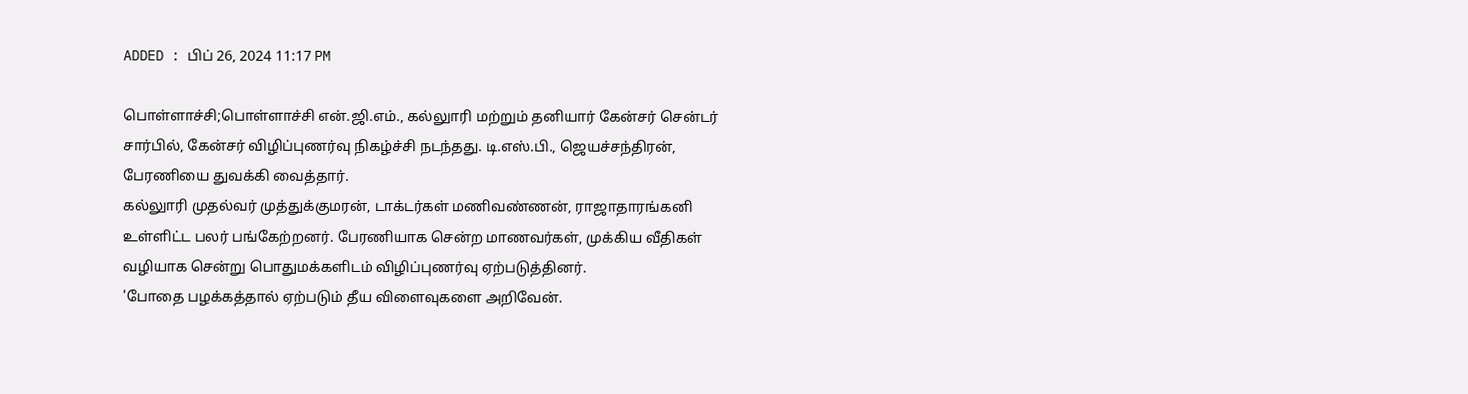ADDED : பிப் 26, 2024 11:17 PM

பொள்ளாச்சி;பொள்ளாச்சி என்.ஜி.எம்., கல்லுாரி மற்றும் தனியார் கேன்சர் சென்டர் சார்பில், கேன்சர் விழிப்புணர்வு நிகழ்ச்சி நடந்தது. டி.எஸ்.பி., ஜெயச்சந்திரன், பேரணியை துவக்கி வைத்தார்.
கல்லுாரி முதல்வர் முத்துக்குமரன், டாக்டர்கள் மணிவண்ணன், ராஜாதாரங்கனி உள்ளிட்ட பலர் பங்கேற்றனர். பேரணியாக சென்ற மாணவர்கள், முக்கிய வீதிகள் வழியாக சென்று பொதுமக்களிடம் விழிப்புணர்வு ஏற்படுத்தினர்.
'போதை பழக்கத்தால் ஏற்படும் தீய விளைவுகளை அறிவேன்.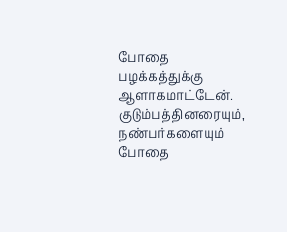போதை பழக்கத்துக்கு ஆளாகமாட்டேன். குடும்பத்தினரையும், நண்பர்களையும் போதை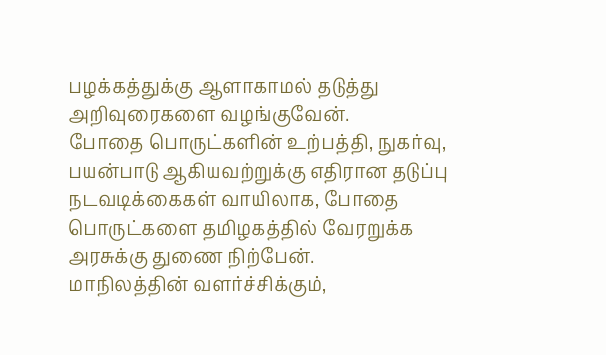பழக்கத்துக்கு ஆளாகாமல் தடுத்து அறிவுரைகளை வழங்குவேன்.
போதை பொருட்களின் உற்பத்தி, நுகர்வு, பயன்பாடு ஆகியவற்றுக்கு எதிரான தடுப்பு நடவடிக்கைகள் வாயிலாக, போதை பொருட்களை தமிழகத்தில் வேரறுக்க அரசுக்கு துணை நிற்பேன்.
மாநிலத்தின் வளர்ச்சிக்கும்,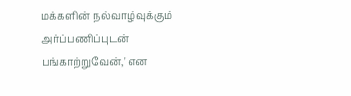மக்களின் நல்வாழ்வுக்கும் அர்ப்பணிப்புடன் பங்காற்றுவேன்,' என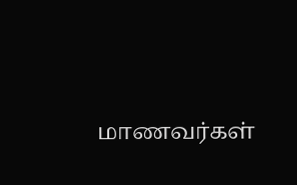மாணவர்கள்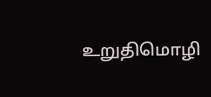உறுதிமொழி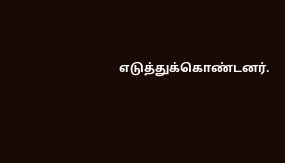எடுத்துக்கொண்டனர்.